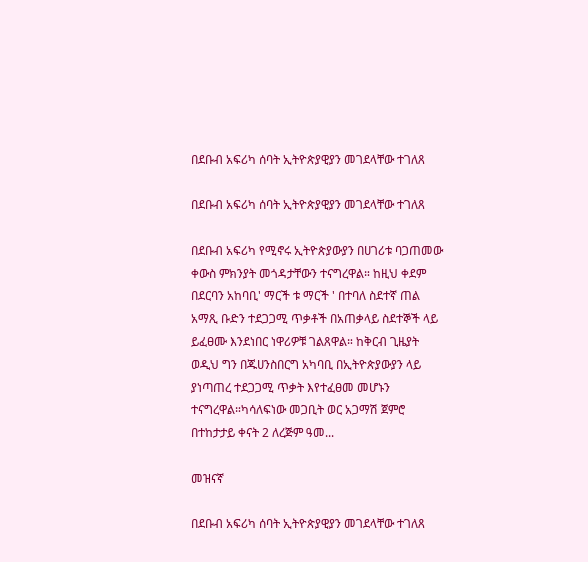በደቡብ አፍሪካ ሰባት ኢትዮጵያዊያን መገደላቸው ተገለጸ

በደቡብ አፍሪካ ሰባት ኢትዮጵያዊያን መገደላቸው ተገለጸ

በደቡብ አፍሪካ የሚኖሩ ኢትዮጵያውያን በሀገሪቱ ባጋጠመው ቀውስ ምክንያት መጎዳታቸውን ተናግረዋል። ከዚህ ቀደም በደርባን አከባቢ' ማርች ቱ ማርች ' በተባለ ስደተኛ ጠል አማጺ ቡድን ተደጋጋሚ ጥቃቶች በአጠቃላይ ስደተኞች ላይ ይፈፀሙ እንደነበር ነዋሪዎቹ ገልጸዋል። ከቅርብ ጊዜያት ወዲህ ግን በጁሀንስበርግ አካባቢ በኢትዮጵያውያን ላይ ያነጣጠረ ተደጋጋሚ ጥቃት እየተፈፀመ መሆኑን ተናግረዋል።ካሳለፍነው መጋቢት ወር አጋማሽ ጀምሮ በተከታታይ ቀናት 2 ለረጅም ዓመ...

መዝናኛ

በደቡብ አፍሪካ ሰባት ኢትዮጵያዊያን መገደላቸው ተገለጸ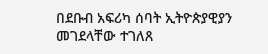በደቡብ አፍሪካ ሰባት ኢትዮጵያዊያን መገደላቸው ተገለጸ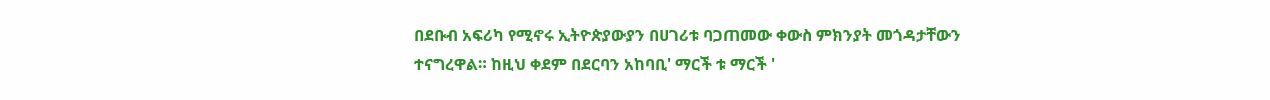በደቡብ አፍሪካ የሚኖሩ ኢትዮጵያውያን በሀገሪቱ ባጋጠመው ቀውስ ምክንያት መጎዳታቸውን ተናግረዋል። ከዚህ ቀደም በደርባን አከባቢ' ማርች ቱ ማርች '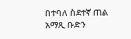በተባለ ስደተኛ ጠል አማጺ ቡድን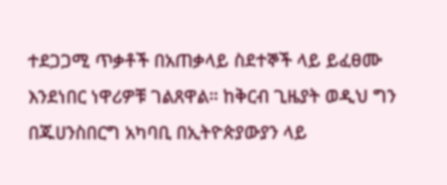ተደጋጋሚ ጥቃቶች በአጠቃላይ ስደተኞች ላይ ይፈፀሙ እንደነበር ነዋሪዎቹ ገልጸዋል። ከቅርብ ጊዜያት ወዲህ ግን በጁሀንስበርግ አካባቢ በኢትዮጵያውያን ላይ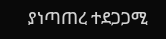ያነጣጠረ ተደጋጋሚ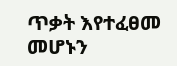ጥቃት እየተፈፀመ መሆኑን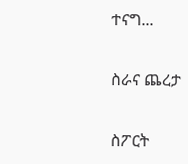ተናግ...

ስራና ጨረታ

ስፖርት